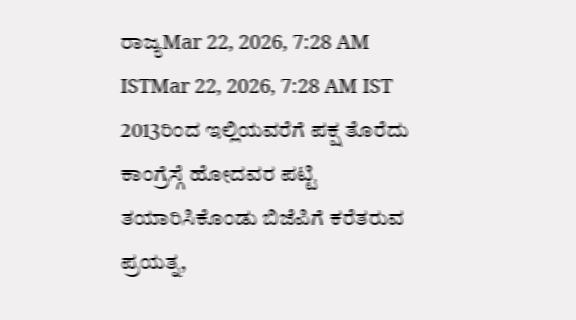ರಾಜ್ಯMar 22, 2026, 7:28 AM ISTMar 22, 2026, 7:28 AM IST 2013ರಿಂದ ಇಲ್ಲಿಯವರೆಗೆ ಪಕ್ಷ ತೊರೆದು ಕಾಂಗ್ರೆಸ್ಗೆ ಹೋದವರ ಪಟ್ಟಿ ತಯಾರಿಸಿಕೊಂಡು ಬಿಜೆಪಿಗೆ ಕರೆತರುವ ಪ್ರಯತ್ನ,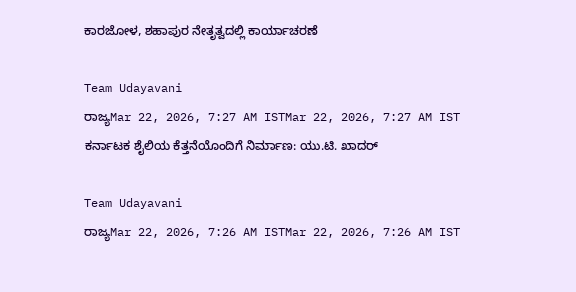ಕಾರಜೋಳ, ಶಹಾಪುರ ನೇತೃತ್ವದಲ್ಲಿ ಕಾರ್ಯಾಚರಣೆ

Team Udayavani
ರಾಜ್ಯMar 22, 2026, 7:27 AM ISTMar 22, 2026, 7:27 AM IST
ಕರ್ನಾಟಕ ಶೈಲಿಯ ಕೆತ್ತನೆಯೊಂದಿಗೆ ನಿರ್ಮಾಣ: ಯು.ಟಿ. ಖಾದರ್

Team Udayavani
ರಾಜ್ಯMar 22, 2026, 7:26 AM ISTMar 22, 2026, 7:26 AM IST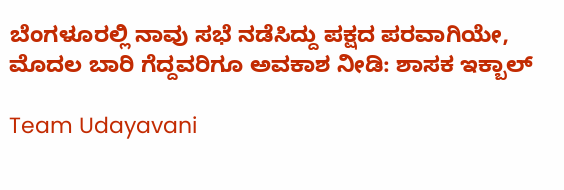ಬೆಂಗಳೂರಲ್ಲಿ ನಾವು ಸಭೆ ನಡೆಸಿದ್ದು ಪಕ್ಷದ ಪರವಾಗಿಯೇ, ಮೊದಲ ಬಾರಿ ಗೆದ್ದವರಿಗೂ ಅವಕಾಶ ನೀಡಿ: ಶಾಸಕ ಇಕ್ಬಾಲ್

Team Udayavani